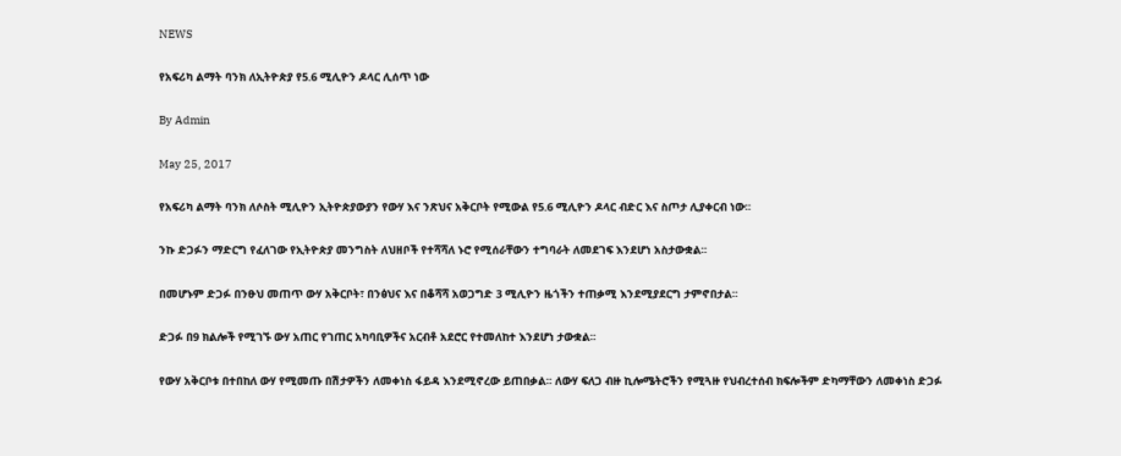NEWS

የአፍሪካ ልማት ባንክ ለኢትዮጵያ የ5.6 ሚሊዮን ዶላር ሊሰጥ ነው

By Admin

May 25, 2017

የአፍሪካ ልማት ባንክ ለሶስት ሚሊዮን ኢትዮጵያውያን የውሃ እና ንጽህና አቅርቦት የሚውል የ5.6 ሚሊዮን ዶላር ብድር እና ስጦታ ሊያቀርብ ነው፡፡

ንኩ ድጋፉን ማድርግ የፈለገው የኢትዮጵያ መንግስት ለህዘቦች የተሻሻለ ኑሮ የሚሰራቸውን ተግባራት ለመደገፍ እንደሆነ አስታውቋል፡፡

በመሆኑም ድጋፉ በንፁህ መጠጥ ውሃ አቅርቦት፣ በንፅህና እና በቆሻሻ አወጋግድ 3 ሚሊዮን ዜጎችን ተጠቃሚ እንደሚያደርግ ታምኖበታል፡፡

ድጋፉ በ9 ክልሎች የሚገኙ ውሃ አጠር የገጠር አካባቢዎችና አርብቶ አደሮር የተመለከተ እንደሆነ ታውቋል፡፡

የውሃ አቅርቦቱ በተበከለ ውሃ የሚመጡ በሽታዎችን ለመቀነስ ፋይዳ እንደሚኖረው ይጠበቃል፡፡ ለውሃ ፍለጋ ብዙ ኪሎሜትሮችን የሚጓዙ የህብረተሰብ ክፍሎችም ድካማቸውን ለመቀነስ ድጋፉ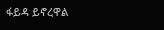ፋይዳ ይኖረዋል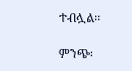ተብሏል፡፡

ምንጭ፡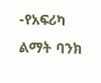-የአፍሪካ ልማት ባንክ